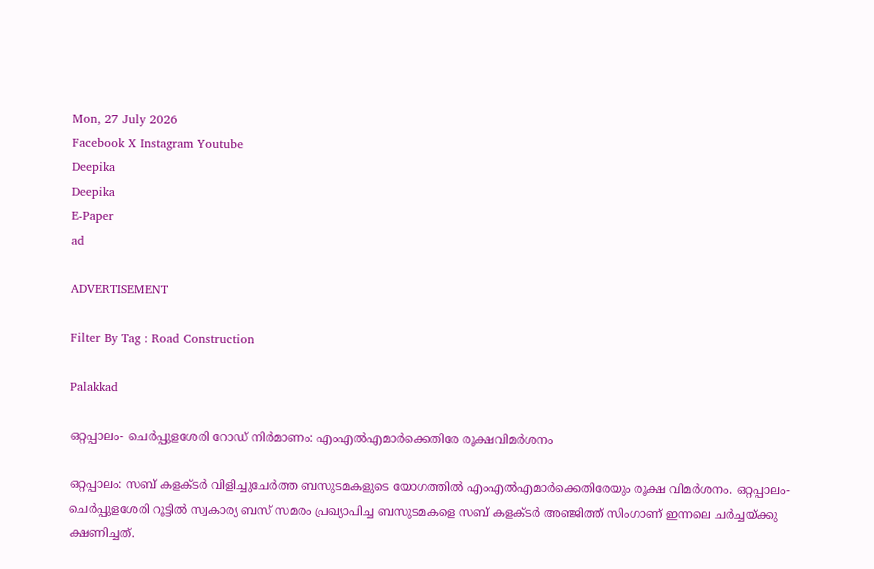Mon, 27 July 2026
Facebook X Instagram Youtube
Deepika
Deepika
E-Paper
ad

ADVERTISEMENT

Filter By Tag : Road Construction

Palakkad

ഒറ്റപ്പാലം- ചെർപ്പുളശേരി റോഡ് നിർമാണം: എംഎൽഎമാർക്കെതിരേ രൂക്ഷവിമർശനം

ഒറ്റപ്പാലം: സബ് കളക്ടർ വിളിച്ചുചേർത്ത ബസുടമകളുടെ യോഗത്തിൽ എംഎൽഎമാർക്കെതിരേയും രൂക്ഷ വിമർശനം. ഒറ്റപ്പാലം- ചെർപ്പുളശേരി റൂട്ടിൽ സ്വകാര്യ ബസ് സമരം പ്രഖ്യാപിച്ച ബസുടമകളെ സബ് കളക്ടർ അഞ്ജിത്ത് സിംഗാണ് ഇന്നലെ ചർച്ചയ്ക്കു ക്ഷണിച്ചത്.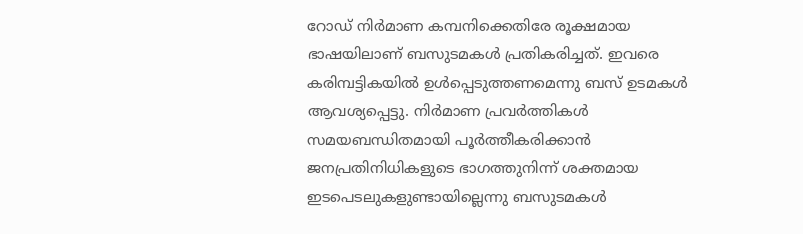റോഡ് നിർമാണ കമ്പനിക്കെതിരേ രൂക്ഷമായ ഭാഷയിലാണ് ബസുടമകൾ പ്രതികരിച്ചത്. ഇവരെ കരിമ്പട്ടികയിൽ ഉൾപ്പെടുത്തണമെന്നു ബസ് ഉടമകൾ ആവശ്യപ്പെട്ടു. നിർമാണ പ്രവർത്തികൾ സമയബന്ധിതമായി പൂർത്തീകരിക്കാൻ ജനപ്രതിനിധികളുടെ ഭാഗത്തുനിന്ന് ശക്തമായ ഇടപെടലുകളുണ്ടായില്ലെന്നു ബസുടമകൾ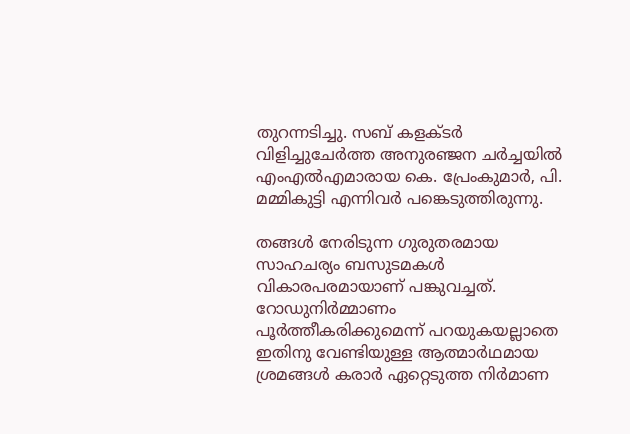തുറന്നടിച്ചു. സബ് കളക്ടർ വിളിച്ചുചേർത്ത അനുരഞ്ജന ചർച്ചയിൽ എംഎൽഎമാരായ കെ. പ്രേംകുമാർ, പി. മമ്മികുട്ടി എന്നിവർ പങ്കെടുത്തിരുന്നു.

തങ്ങൾ നേരിടുന്ന ഗുരുതരമായ സാഹചര്യം ബസുടമകൾ വികാരപരമായാണ് പങ്കുവച്ചത്. റോഡുനിർമ്മാണം പൂർത്തീകരിക്കുമെന്ന് പറയുകയല്ലാതെ ഇതിനു വേണ്ടിയുള്ള ആത്മാർഥമായ ശ്രമങ്ങൾ കരാർ ഏറ്റെടുത്ത നിർമാണ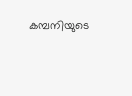കമ്പനിയുടെ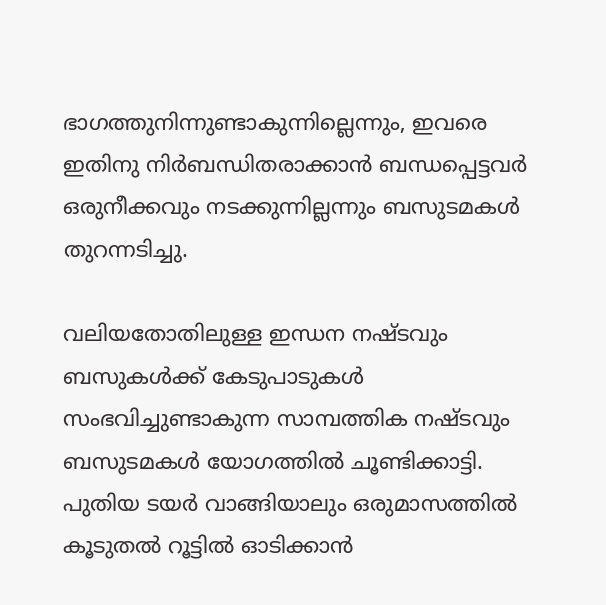ഭാഗത്തുനിന്നുണ്ടാകുന്നില്ലെന്നും, ഇവരെ ഇതിനു നിർബന്ധിതരാക്കാൻ ബന്ധപ്പെട്ടവർ ഒരുനീക്കവും നടക്കുന്നില്ലന്നും ബസുടമകൾ തുറന്നടിച്ചു.

വലിയതോതിലുള്ള ഇന്ധന നഷ്ടവും ബസുകൾക്ക് കേടുപാടുകൾ സംഭവിച്ചുണ്ടാകുന്ന സാമ്പത്തിക നഷ്ടവും ബസുടമകൾ യോഗത്തിൽ ചൂണ്ടിക്കാട്ടി. പുതിയ ടയർ വാങ്ങിയാലും ഒരുമാസത്തിൽ കൂടുതൽ റൂട്ടിൽ ഓടിക്കാൻ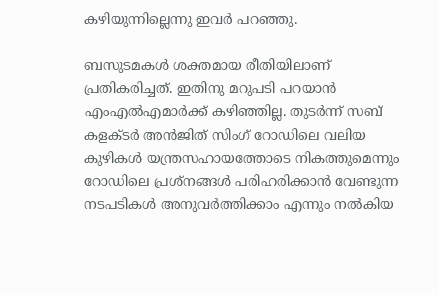കഴിയുന്നില്ലെന്നു ഇവർ പറഞ്ഞു.

ബസുടമകൾ ശക്തമായ രീതിയിലാണ് പ്രതികരിച്ചത്. ഇതിനു മറുപടി പറയാൻ എംഎൽഎമാർക്ക് കഴിഞ്ഞില്ല. തുടർന്ന് സബ് കളക്ടർ അൻജിത് സിംഗ് റോഡിലെ വലിയ കുഴികൾ യന്ത്രസഹായത്തോടെ നികത്തുമെന്നും റോഡിലെ പ്രശ്നങ്ങൾ പരിഹരിക്കാൻ വേണ്ടുന്ന നടപടികൾ അനുവർത്തിക്കാം എന്നും നൽകിയ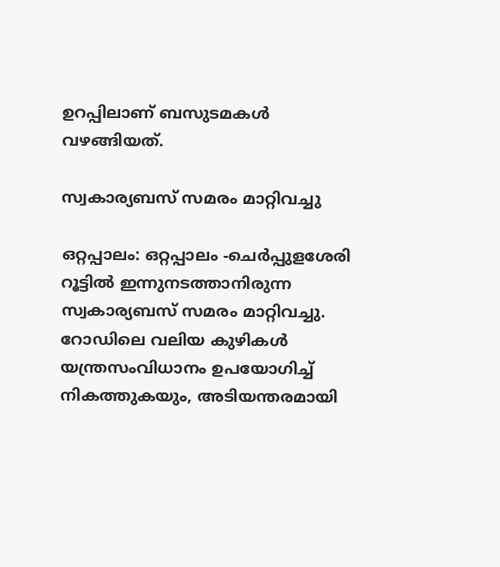ഉറപ്പിലാണ് ബസുടമകൾ വഴങ്ങിയത്.

സ്വകാര്യബസ് സമരം മാറ്റിവച്ചു

ഒറ്റപ്പാലം: ഒറ്റപ്പാലം -ചെർപ്പുളശേരി റൂട്ടിൽ ഇന്നുനടത്താനിരുന്ന സ്വകാര്യബസ് സമരം മാറ്റിവച്ചു. റോഡിലെ വലിയ കുഴികൾ യന്ത്രസംവിധാനം ഉപയോഗിച്ച് നികത്തുകയും, അടിയന്തരമായി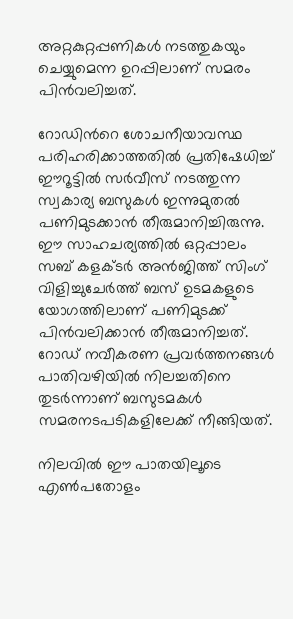അറ്റകുറ്റപ്പണികൾ നടത്തുകയും ചെയ്യുമെന്ന ഉറപ്പിലാണ് സമരം പിൻവലിച്ചത്.

റോഡിന്‍റെ ശോചനീയാവസ്ഥ പരിഹരിക്കാത്തതില്‍ പ്രതിഷേധിച്ച് ഈറൂട്ടില്‍ സര്‍വീസ് നടത്തുന്ന സ്വകാര്യ ബസുകള്‍ ഇന്നുമുതൽ പണിമുടക്കാൻ തീരുമാനിച്ചിരുന്നു. ഈ സാഹചര്യത്തിൽ ഒറ്റപ്പാലം സബ് കളക്ടർ അൻജിത്ത് സിംഗ് വിളിച്ചുചേർത്ത് ബസ് ഉടമകളുടെ യോഗത്തിലാണ് പണിമുടക്ക് പിൻവലിക്കാൻ തീരുമാനിച്ചത്. റോഡ് നവീകരണ പ്രവര്‍ത്തനങ്ങള്‍ പാതിവഴിയില്‍ നിലച്ചതിനെ തുടര്‍ന്നാണ് ബസുടമകൾ സമരനടപടികളിലേക്ക് നീങ്ങിയത്.

നിലവില്‍ ഈ പാതയിലൂടെ എൺപതോളം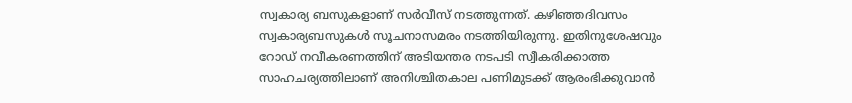സ്വകാര്യ ബസുകളാണ് സര്‍വീസ് നടത്തുന്നത്. കഴിഞ്ഞദിവസം സ്വകാര്യബസുകൾ സൂചനാസമരം നടത്തിയിരുന്നു. ഇതിനുശേഷവും റോഡ് നവീകരണത്തിന് അടിയന്തര നടപടി സ്വീകരിക്കാത്ത സാഹചര്യത്തിലാണ് അനിശ്ചിതകാല പണിമുടക്ക് ആരംഭിക്കുവാൻ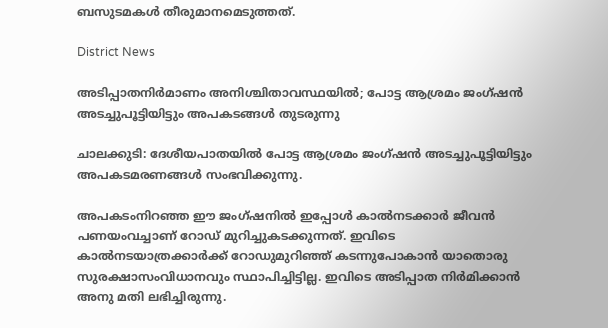ബസുടമകള്‍ തീരുമാനമെടുത്തത്.

District News

അടിപ്പാതനിർമാണം അനിശ്ചിതാവസ്ഥയിൽ; പോട്ട ആശ്രമം ജംഗ്ഷൻ അടച്ചുപൂട്ടിയിട്ടും അപകടങ്ങൾ തുടരുന്നു

ചാലക്കുടി: ദേശീയപാതയിൽ പോട്ട ആശ്രമം ജംഗ്ഷൻ അടച്ചുപൂട്ടിയിട്ടും അപകടമരണങ്ങൾ സംഭവിക്കുന്നു.

അപകടംനിറഞ്ഞ ഈ ജംഗ്ഷനിൽ ഇപ്പോൾ കാൽനടക്കാർ ജീവൻ പണയംവച്ചാണ് റോഡ് മുറിച്ചുകടക്കുന്നത്. ഇവിടെ കാൽനടയാത്രക്കാർക്ക് റോഡുമുറിഞ്ഞ് കടന്നുപോകാൻ യാതൊരു സുരക്ഷാസംവിധാനവും സ്ഥാപിച്ചിട്ടില്ല. ഇവിടെ അടിപ്പാത നിർമിക്കാൻ അനു മതി ലഭിച്ചിരുന്നു.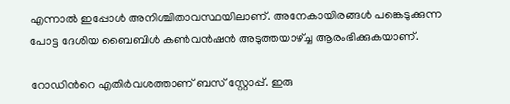എന്നാൽ ഇപ്പോൾ അനിശ്ചിതാവസ്ഥയിലാണ്. അനേകായിരങ്ങൾ പങ്കെടുക്കുന്ന പോട്ട ദേശിയ ബൈബിൾ കൺവൻഷൻ അടുത്തയാഴ്ച്ച ആരംഭിക്കുകയാണ്.

റോഡിന്‍റെ എതിർവശത്താണ് ബസ് സ്റ്റോപ്പ്. ഇരു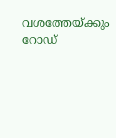വശത്തേയ്ക്കും റോഡ്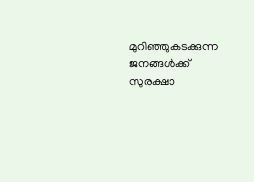മുറിഞ്ഞുകടക്കുന്ന ജനങ്ങൾക്ക് സുരക്ഷാ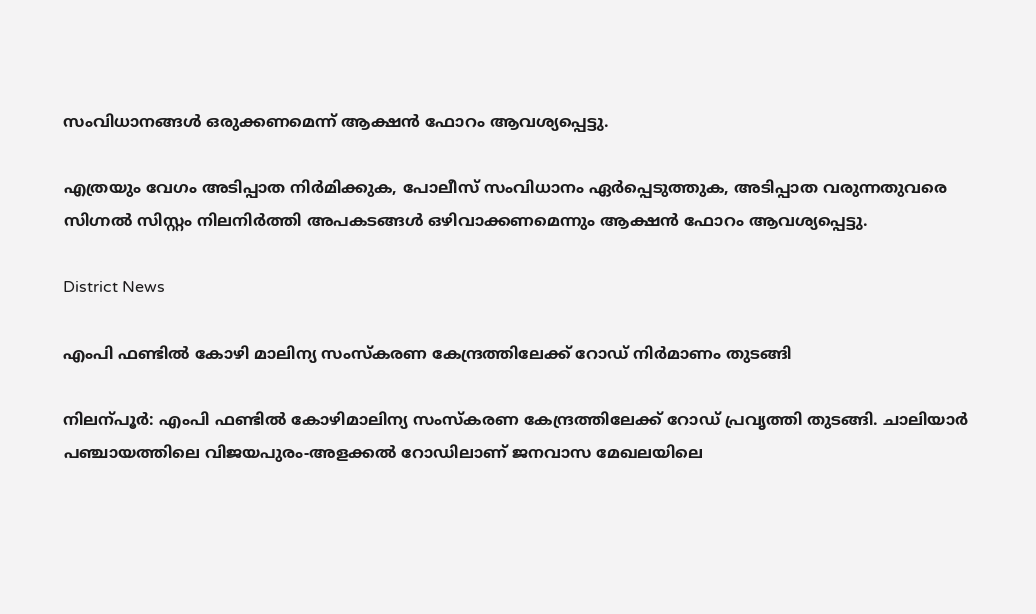സംവിധാനങ്ങൾ ഒരുക്കണമെന്ന് ആക്ഷൻ ഫോറം ആവശ്യപ്പെട്ടു.

എത്രയും വേഗം അടിപ്പാത നിർമിക്കുക, പോലീസ് സംവിധാനം ഏർപ്പെടുത്തുക, അടിപ്പാത വരുന്നതുവരെ സിഗ്നൽ സിസ്റ്റം നിലനിർത്തി അപകടങ്ങൾ ഒഴിവാക്കണമെന്നും ആക്ഷൻ ഫോറം ആവശ്യപ്പെട്ടു.

District News

എംപി ഫണ്ടിൽ കോഴി മാലിന്യ സംസ്കരണ കേന്ദ്രത്തിലേക്ക് റോഡ് നിർമാണം തുടങ്ങി

നിലന്പൂർ: എംപി ഫണ്ടിൽ കോഴിമാലിന്യ സംസ്കരണ കേന്ദ്രത്തിലേക്ക് റോഡ് പ്രവൃത്തി തുടങ്ങി. ചാലിയാർ പഞ്ചായത്തിലെ വിജയപുരം-അളക്കൽ റോഡിലാണ് ജനവാസ മേഖലയിലെ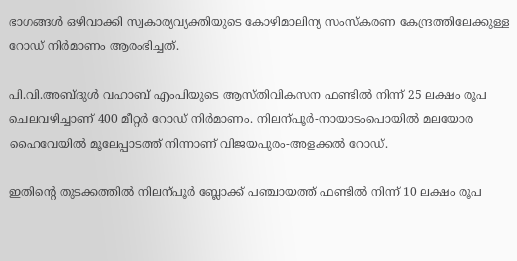ഭാഗങ്ങൾ ഒഴിവാക്കി സ്വകാര്യവ്യക്തിയുടെ കോഴിമാലിന്യ സംസ്കരണ കേന്ദ്രത്തിലേക്കുള്ള റോഡ് നിർമാണം ആരംഭിച്ചത്.

പി.വി.അബ്ദുൾ വഹാബ് എംപിയുടെ ആസ്തിവികസന ഫണ്ടിൽ നിന്ന് 25 ലക്ഷം രൂപ ചെലവഴിച്ചാണ് 400 മീറ്റർ റോഡ് നിർമാണം. നിലന്പൂർ-നായാടംപൊയിൽ മലയോര ഹൈവേയിൽ മൂലേപ്പാടത്ത് നിന്നാണ് വിജയപുരം-അളക്കൽ റോഡ്.

ഇതിന്‍റെ തുടക്കത്തിൽ നിലന്പൂർ ബ്ലോക്ക് പഞ്ചായത്ത് ഫണ്ടിൽ നിന്ന് 10 ലക്ഷം രൂപ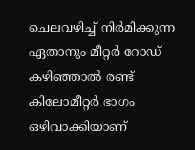ചെലവഴിച്ച് നിർമിക്കുന്ന ഏതാനും മീറ്റർ റോഡ് കഴിഞ്ഞാൽ രണ്ട് കിലോമീറ്റർ ഭാഗം ഒഴിവാക്കിയാണ്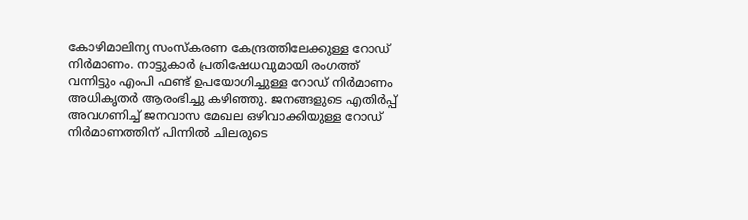കോഴിമാലിന്യ സംസ്കരണ കേന്ദ്രത്തിലേക്കുള്ള റോഡ് നിർമാണം. നാട്ടുകാർ പ്രതിഷേധവുമായി രംഗത്ത് വന്നിട്ടും എംപി ഫണ്ട് ഉപയോഗിച്ചുള്ള റോഡ് നിർമാണം അധികൃതർ ആരംഭിച്ചു കഴിഞ്ഞു. ജനങ്ങളുടെ എതിർപ്പ് അവഗണിച്ച് ജനവാസ മേഖല ഒഴിവാക്കിയുള്ള റോഡ് നിർമാണത്തിന് പിന്നിൽ ചിലരുടെ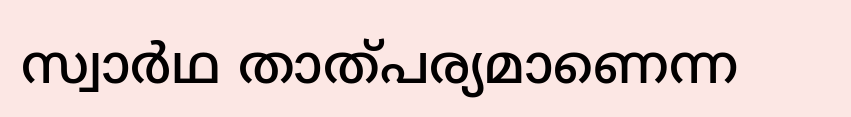സ്വാർഥ താത്പര്യമാണെന്ന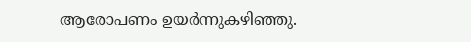ആരോപണം ഉയർന്നുകഴിഞ്ഞു.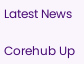Latest News

Corehub Up